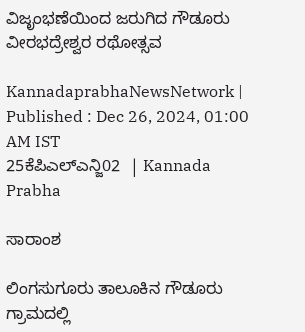ವಿಜೃಂಭಣೆಯಿಂದ ಜರುಗಿದ ಗೌಡೂರು ವೀರಭದ್ರೇಶ್ವರ ರಥೋತ್ಸವ

KannadaprabhaNewsNetwork |
Published : Dec 26, 2024, 01:00 AM IST
25ಕೆಪಿಎಲ್ಎನ್ಜಿ02  | Kannada Prabha

ಸಾರಾಂಶ

ಲಿಂಗಸುಗೂರು ತಾಲೂಕಿನ ಗೌಡೂರು ಗ್ರಾಮದಲ್ಲಿ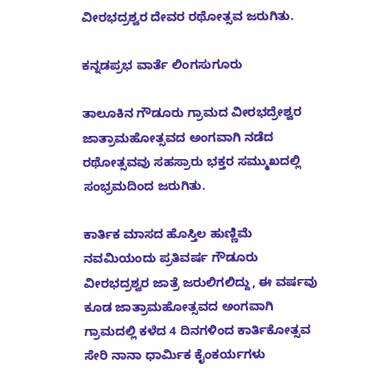ವೀರಭದ್ರಶ್ವರ ದೇವರ ರಥೋತ್ಸವ ಜರುಗಿತು.

ಕನ್ನಡಪ್ರಭ ವಾರ್ತೆ ಲಿಂಗಸುಗೂರು

ತಾಲೂಕಿನ ಗೌಡೂರು ಗ್ರಾಮದ ವೀರಭದ್ರೇಶ್ವರ ಜಾತ್ರಾಮಹೋತ್ಸವದ ಅಂಗವಾಗಿ ನಡೆದ ರಥೋತ್ಸವವು ಸಹಸ್ರಾರು ಭಕ್ತರ ಸಮ್ಮುಖದಲ್ಲಿ ಸಂಭ್ರಮದಿಂದ ಜರುಗಿತು.

ಕಾರ್ತಿಕ ಮಾಸದ ಹೊಸ್ತಿಲ ಹುಣ್ಣಿಮೆ ನವಮಿಯಂದು ಪ್ರತಿವರ್ಷ ಗೌಡೂರು ವೀರಭದ್ರಶ್ವರ ಜಾತ್ರೆ ಜರುಲಿಗಲಿದ್ದು, ಈ ವರ್ಷವು ಕೂಡ ಜಾತ್ರಾಮಹೋತ್ಸವದ ಅಂಗವಾಗಿ ಗ್ರಾಮದಲ್ಲಿ ಕಳೆದ 4 ದಿನಗಳಿಂದ ಕಾರ್ತಿಕೋತ್ಸವ ಸೇರಿ ನಾನಾ ಧಾರ್ಮಿಕ ಕೈಂಕರ್ಯಗಳು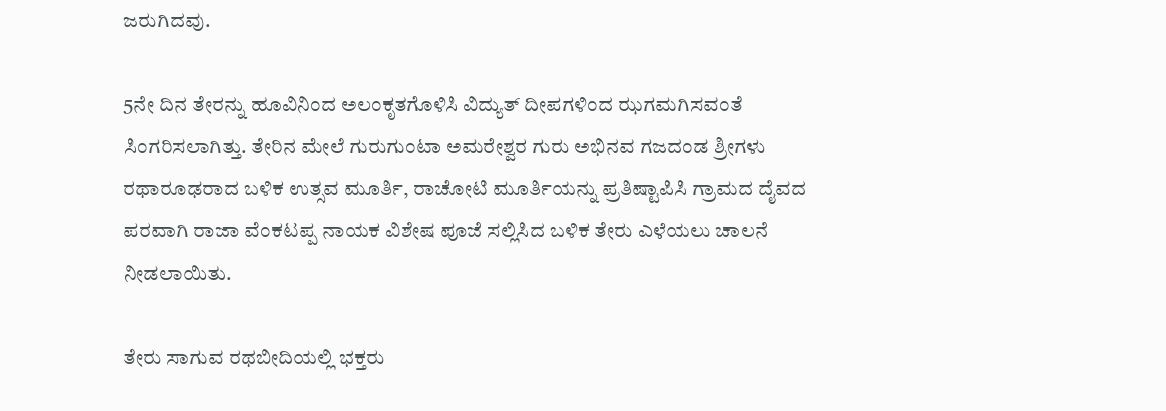ಜರುಗಿದವು.

5ನೇ ದಿನ ತೇರನ್ನು ಹೂವಿನಿಂದ ಅಲಂಕೃತಗೊಳಿಸಿ ವಿದ್ಯುತ್ ದೀಪಗಳಿಂದ ಝಗಮಗಿಸವಂತೆ ಸಿಂಗರಿಸಲಾಗಿತ್ತು. ತೇರಿನ ಮೇಲೆ ಗುರುಗುಂಟಾ ಅಮರೇಶ್ವರ ಗುರು ಅಭಿನವ ಗಜದಂಡ ಶ್ರೀಗಳು ರಥಾರೂಢರಾದ ಬಳಿಕ ಉತ್ಸವ ಮೂರ್ತಿ, ರಾಚೋಟಿ ಮೂರ್ತಿಯನ್ನು ಪ್ರತಿಷ್ಟಾಪಿಸಿ ಗ್ರಾಮದ ದೈವದ ಪರವಾಗಿ ರಾಜಾ ವೆಂಕಟಪ್ಪ ನಾಯಕ ವಿಶೇಷ ಪೂಜೆ ಸಲ್ಲಿಸಿದ ಬಳಿಕ ತೇರು ಎಳೆಯಲು ಚಾಲನೆ ನೀಡಲಾಯಿತು.

ತೇರು ಸಾಗುವ ರಥಬೀದಿಯಲ್ಲಿ ಭಕ್ತರು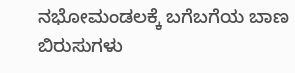ನಭೋಮಂಡಲಕ್ಕೆ ಬಗೆಬಗೆಯ ಬಾಣ ಬಿರುಸುಗಳು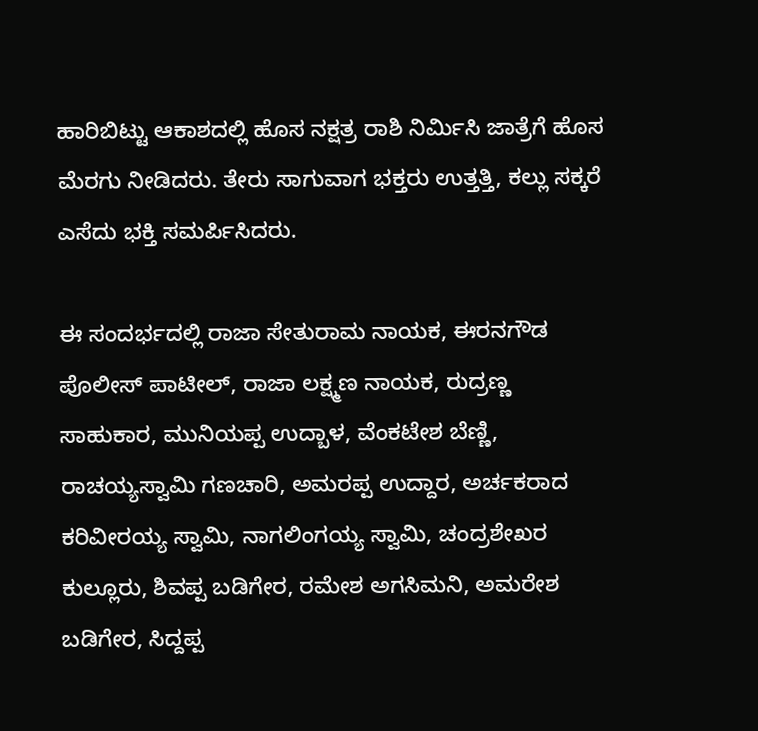ಹಾರಿಬಿಟ್ಟು ಆಕಾಶದಲ್ಲಿ ಹೊಸ ನಕ್ಷತ್ರ ರಾಶಿ ನಿರ್ಮಿಸಿ ಜಾತ್ರೆಗೆ ಹೊಸ ಮೆರಗು ನೀಡಿದರು. ತೇರು ಸಾಗುವಾಗ ಭಕ್ತರು ಉತ್ತತ್ತಿ, ಕಲ್ಲು ಸಕ್ಕರೆ ಎಸೆದು ಭಕ್ತಿ ಸಮರ್ಪಿಸಿದರು.

ಈ ಸಂದರ್ಭದಲ್ಲಿ ರಾಜಾ ಸೇತುರಾಮ ನಾಯಕ, ಈರನಗೌಡ ಪೊಲೀಸ್ ಪಾಟೀಲ್, ರಾಜಾ ಲಕ್ಷ್ಮಣ ನಾಯಕ, ರುದ್ರಣ್ಣ ಸಾಹುಕಾರ, ಮುನಿಯಪ್ಪ ಉದ್ಬಾಳ, ವೆಂಕಟೇಶ ಬೆಣ್ಣಿ, ರಾಚಯ್ಯಸ್ವಾಮಿ ಗಣಚಾರಿ, ಅಮರಪ್ಪ ಉದ್ದಾರ, ಅರ್ಚಕರಾದ ಕರಿವೀರಯ್ಯ ಸ್ವಾಮಿ, ನಾಗಲಿಂಗಯ್ಯ ಸ್ವಾಮಿ, ಚಂದ್ರಶೇಖರ ಕುಲ್ಲೂರು, ಶಿವಪ್ಪ ಬಡಿಗೇರ, ರಮೇಶ ಅಗಸಿಮನಿ, ಅಮರೇಶ ಬಡಿಗೇರ, ಸಿದ್ದಪ್ಪ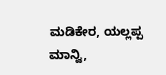ಮಡಿಕೇರ, ಯಲ್ಲಪ್ಪ ಮಾನ್ವಿ,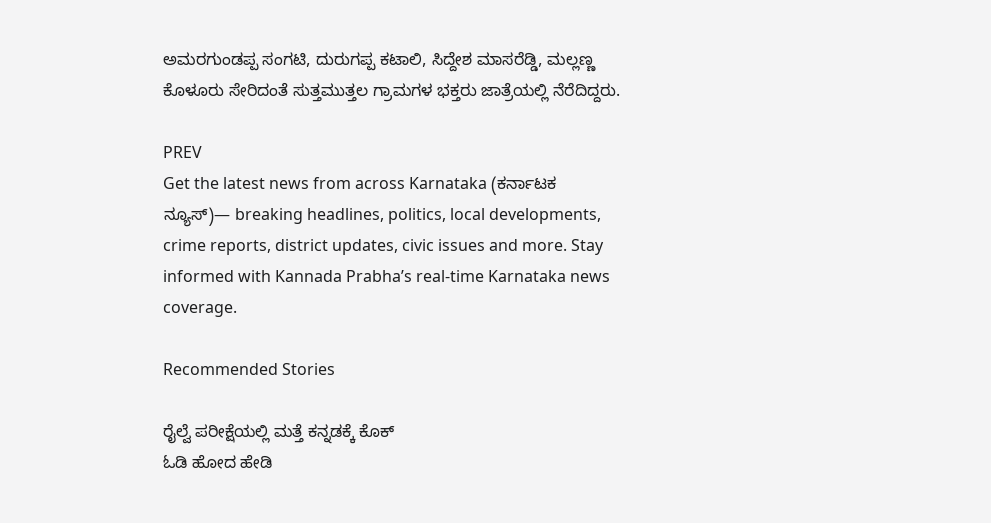ಅಮರಗುಂಡಪ್ಪ ಸಂಗಟಿ, ದುರುಗಪ್ಪ ಕಟಾಲಿ, ಸಿದ್ದೇಶ ಮಾಸರೆಡ್ಡಿ, ಮಲ್ಲಣ್ಣ ಕೊಳೂರು ಸೇರಿದಂತೆ ಸುತ್ತಮುತ್ತಲ ಗ್ರಾಮಗಳ ಭಕ್ತರು ಜಾತ್ರೆಯಲ್ಲಿ ನೆರೆದಿದ್ದರು.

PREV
Get the latest news from across Karnataka (ಕರ್ನಾಟಕ ನ್ಯೂಸ್)— breaking headlines, politics, local developments, crime reports, district updates, civic issues and more. Stay informed with Kannada Prabha’s real‑time Karnataka news coverage.

Recommended Stories

ರೈಲ್ವೆ ಪರೀಕ್ಷೆಯಲ್ಲಿ ಮತ್ತೆ ಕನ್ನಡಕ್ಕೆ ಕೊಕ್
ಓಡಿ ಹೋದ ಹೇಡಿ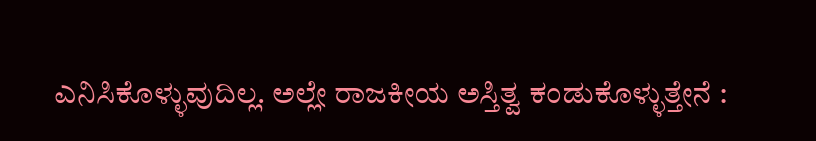ಎನಿಸಿಕೊಳ್ಳುವುದಿಲ್ಲ. ಅಲ್ಲೇ ರಾಜಕೀಯ ಅಸ್ತಿತ್ವ ಕಂಡುಕೊಳ್ಳುತ್ತೇನೆ :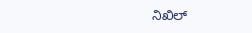ನಿಖಿಲ್‌